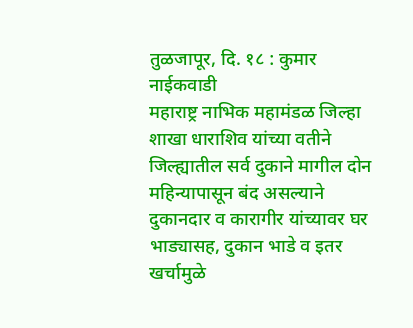तुळजापूर, दि. १८ : कुमार नाईकवाडी
महाराष्ट्र नाभिक महामंडळ जिल्हा शाखा धाराशिव यांच्या वतीने जिल्ह्यातील सर्व दुकाने मागील दोन महिन्यापासून बंद असल्याने दुकानदार व कारागीर यांच्यावर घर भाड्यासह, दुकान भाडे व इतर खर्चामुळे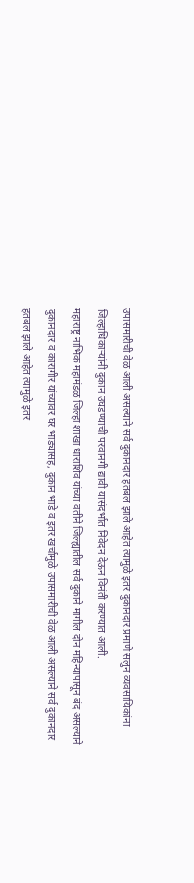उपासमारीची वेळ आली असल्याने सर्व दुकानदार हतबल झाले आहेत त्यामुळे इतर दुकानदार प्रमाणे सलुन व्यवसायिकांना जिल्हाधिकाऱ्यांनी दुकान उघडण्याची परवानगी द्यावी यासंदर्भात निवेदन देऊन विनंती करण्यात आली.
महाराष्ट्र नाभिक महामंडळ जिल्हा शाखा धाराशिव यांच्या वतीने जिल्ह्यातील सर्व दुकाने मागील दोन महिन्यापासून बंद असल्याने दुकानदार व कारागीर यांच्यावर घर भाड्यासह, दुकान भाडे व इतर खर्चामुळे उपासमारीची वेळ आली असल्याने सर्व दुकानदार हतबल झाले आहेत त्यामुळे इतर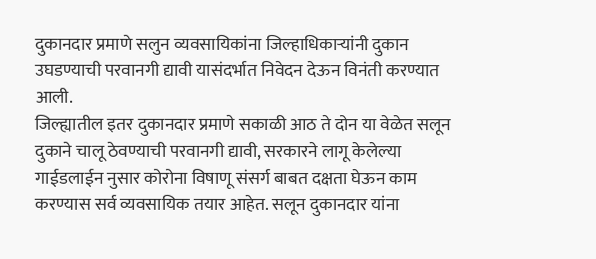दुकानदार प्रमाणे सलुन व्यवसायिकांना जिल्हाधिकाऱ्यांनी दुकान उघडण्याची परवानगी द्यावी यासंदर्भात निवेदन देऊन विनंती करण्यात आली.
जिल्ह्यातील इतर दुकानदार प्रमाणे सकाळी आठ ते दोन या वेळेत सलून दुकाने चालू ठेवण्याची परवानगी द्यावी, सरकारने लागू केलेल्या गाईडलाईन नुसार कोरोना विषाणू संसर्ग बाबत दक्षता घेऊन काम करण्यास सर्व व्यवसायिक तयार आहेत. सलून दुकानदार यांना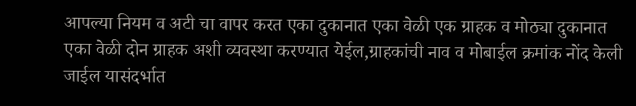आपल्या नियम व अटी चा वापर करत एका दुकानात एका वेळी एक ग्राहक व मोठ्या दुकानात एका वेळी दोन ग्राहक अशी व्यवस्था करण्यात येईल,ग्राहकांची नाव व मोबाईल क्रमांक नोंद केली जाईल यासंदर्भात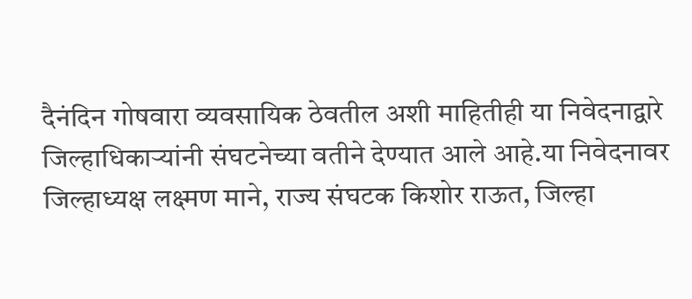दैनंदिन गोषवारा व्यवसायिक ठेवतील अशी माहितीही या निवेदनाद्वारे जिल्हाधिकाऱ्यांनी संघटनेच्या वतीने देण्यात आले आहे.या निवेदनावर जिल्हाध्यक्ष लक्ष्मण माने, राज्य संघटक किशोर राऊत, जिल्हा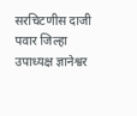सरचिटणीस दाजी पवार जिल्हा उपाध्यक्ष ज्ञानेश्वर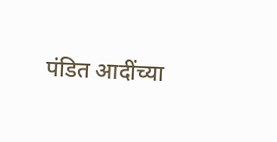पंडित आदींच्या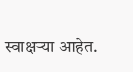स्वाक्षऱ्या आहेत.